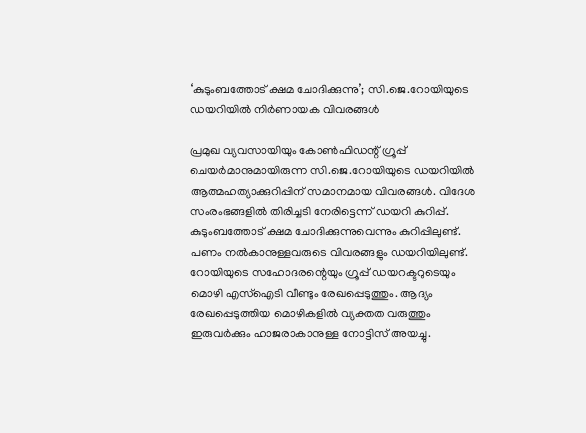‘കുടുംബത്തോട് ക്ഷമ ചോദിക്കുന്നു’; സി.ജെ.റോയിയുടെ ഡയറിയിൽ നിർണായക വിവരങ്ങൾ

പ്രമുഖ വ്യവസായിയും കോൺഫിഡന്റ് ഗ്രൂപ്പ് ചെയർമാനുമായിരുന്ന സി.ജെ.റോയിയുടെ ഡയറിയിൽ ആത്മഹത്യാക്കുറിപ്പിന് സമാനമായ വിവരങ്ങൾ. വിദേശ സംരംഭങ്ങളിൽ തിരിച്ചടി നേരിട്ടെന്ന് ഡയറി കുറിപ്പ്. കുടുംബത്തോട് ക്ഷമ ചോദിക്കുന്നുവെന്നും കുറിപ്പിലുണ്ട്. പണം നൽകാനുള്ളവരുടെ വിവരങ്ങളും ഡയറിയിലുണ്ട്. റോയിയുടെ സഹോദരന്റെയും ഗ്രൂപ്പ് ഡയറക്ടറുടെയും മൊഴി എസ്ഐടി വീണ്ടും രേഖപ്പെടുത്തും. ആദ്യം രേഖപ്പെടുത്തിയ മൊഴികളിൽ വ്യക്തത വരുത്തും ഇരുവർക്കും ഹാജരാകാനുള്ള നോട്ടിസ് അയച്ചു.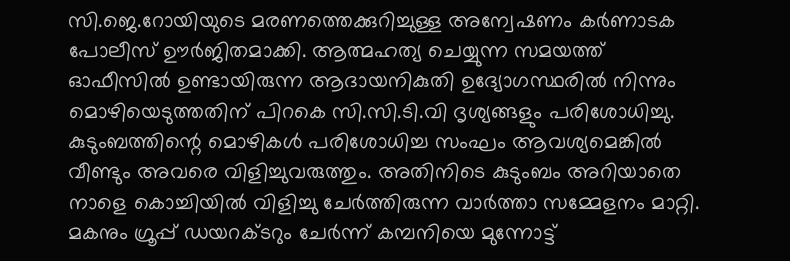സി.ജെ.റോയിയുടെ മരണത്തെക്കുറിച്ചുള്ള അന്വേഷണം കർണാടക പോലീസ് ഊർജിതമാക്കി. ആത്മഹത്യ ചെയ്യുന്ന സമയത്ത് ഓഫീസിൽ ഉണ്ടായിരുന്ന ആദായനികുതി ഉദ്യോഗസ്ഥരിൽ നിന്നും മൊഴിയെടുത്തതിന് പിറകെ സി.സി.ടി.വി ദൃശ്യങ്ങളും പരിശോധിച്ചു. കുടുംബത്തിന്റെ മൊഴികൾ പരിശോധിച്ച സംഘം ആവശ്യമെങ്കിൽ വീണ്ടും അവരെ വിളിച്ചുവരുത്തും. അതിനിടെ കുടുംബം അറിയാതെ നാളെ കൊച്ചിയിൽ വിളിച്ചു ചേർത്തിരുന്ന വാർത്താ സമ്മേളനം മാറ്റി. മകനും ഗ്രൂപ്പ് ഡയറക്ടറും ചേർന്ന് കമ്പനിയെ മുന്നോട്ട്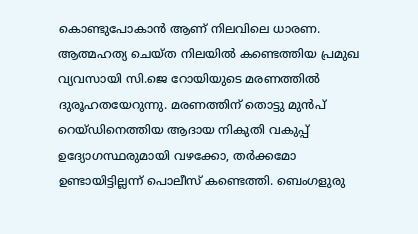കൊണ്ടുപോകാൻ ആണ് നിലവിലെ ധാരണ.
ആത്മഹത്യ ചെയ്ത നിലയിൽ കണ്ടെത്തിയ പ്രമുഖ വ്യവസായി സി.ജെ റോയിയുടെ മരണത്തിൽ ദുരൂഹതയേറുന്നു. മരണത്തിന് തൊട്ടു മുൻപ് റെയ്ഡിനെത്തിയ ആദായ നികുതി വകുപ്പ് ഉദ്യോഗസ്ഥരുമായി വഴക്കോ, തർക്കമോ ഉണ്ടായിട്ടില്ലന്ന് പൊലീസ് കണ്ടെത്തി. ബെംഗളുരു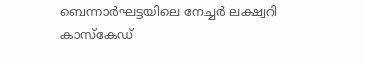ബെന്നാർഘട്ടയിലെ നേച്ചർ ലക്ഷ്വറി കാസ്കേഡ്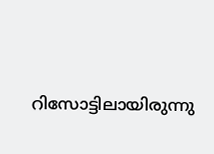റിസോട്ടിലായിരുന്നു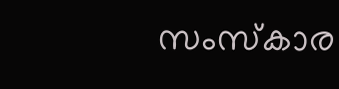സംസ്കാര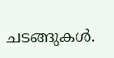ചടങ്ങുകൾ.